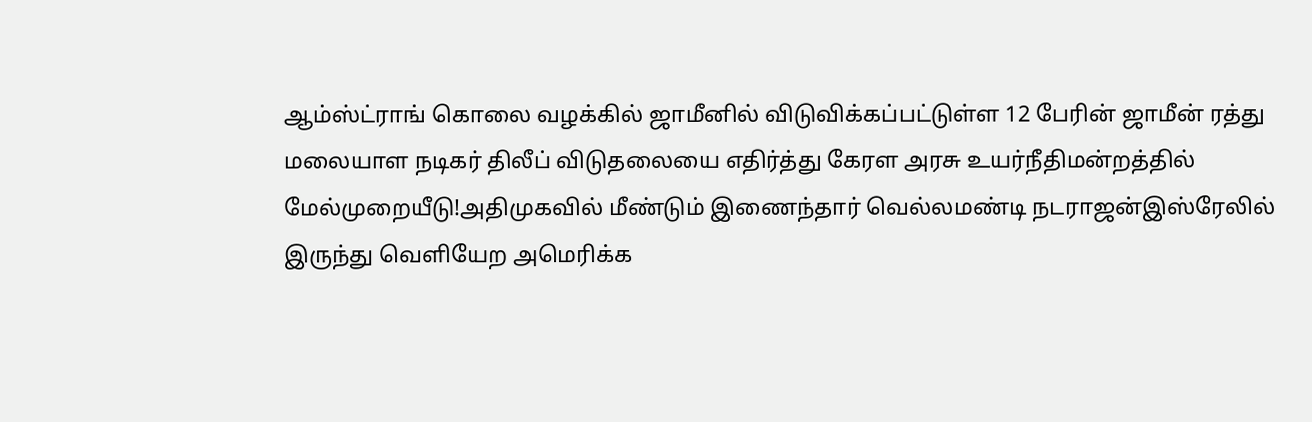ஆம்ஸ்ட்ராங் கொலை வழக்கில் ஜாமீனில் விடுவிக்கப்பட்டுள்ள 12 பேரின் ஜாமீன் ரத்து மலையாள நடிகர் திலீப் விடுதலையை எதிர்த்து கேரள அரசு உயர்நீதிமன்றத்தில் மேல்முறையீடு!அதிமுகவில் மீண்டும் இணைந்தார் வெல்லமண்டி நடராஜன்இஸ்ரேலில் இருந்து வெளியேற அமெரிக்க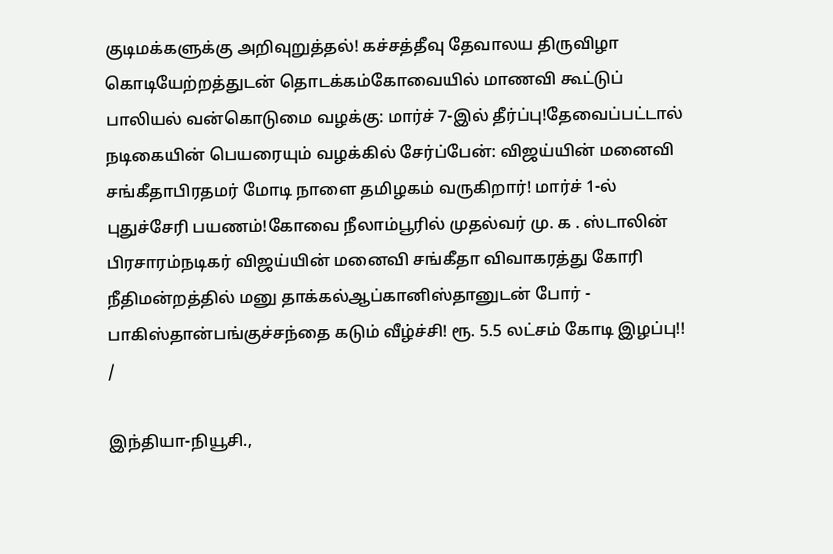குடிமக்களுக்கு அறிவுறுத்தல்! கச்சத்தீவு தேவாலய திருவிழா கொடியேற்றத்துடன் தொடக்கம்கோவையில் மாணவி கூட்டுப் பாலியல் வன்கொடுமை வழக்கு: மார்ச் 7-இல் தீர்ப்பு!தேவைப்பட்டால் நடிகையின் பெயரையும் வழக்கில் சேர்ப்பேன்: விஜய்யின் மனைவி சங்கீதாபிரதமர் மோடி நாளை தமிழகம் வருகிறார்! மார்ச் 1-ல் புதுச்சேரி பயணம்!கோவை நீலாம்பூரில் முதல்வர் மு. க . ஸ்டாலின் பிரசாரம்நடிகர் விஜய்யின் மனைவி சங்கீதா விவாகரத்து கோரி நீதிமன்றத்தில் மனு தாக்கல்ஆப்கானிஸ்தானுடன் போர் - பாகிஸ்தான்பங்குச்சந்தை கடும் வீழ்ச்சி! ரூ. 5.5 லட்சம் கோடி இழப்பு!!
/

இந்தியா-நியூசி.,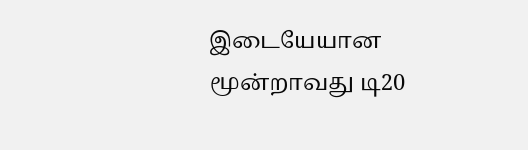இடையேயான மூன்றாவது டி20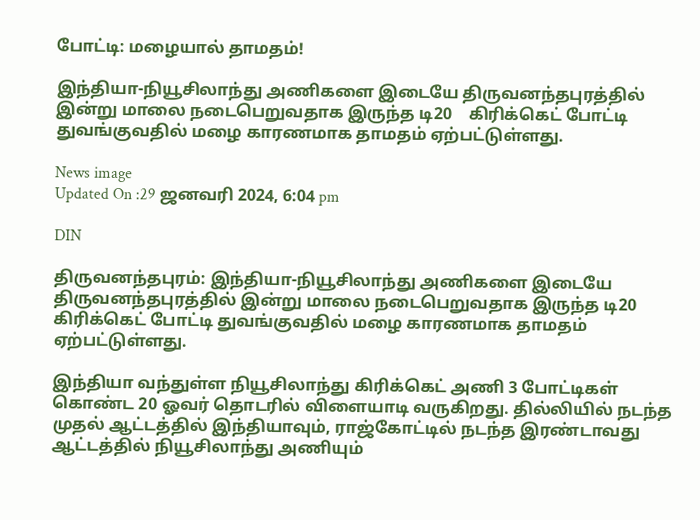போட்டி: மழையால் தாமதம்!

இந்தியா-நியூசிலாந்து அணிகளை இடையே திருவனந்தபுரத்தில் இன்று மாலை நடைபெறுவதாக இருந்த டி20    கிரிக்கெட் போட்டி துவங்குவதில் மழை காரணமாக தாமதம் ஏற்பட்டுள்ளது.

News image
Updated On :29 ஜனவரி 2024, 6:04 pm

DIN

திருவனந்தபுரம்: இந்தியா-நியூசிலாந்து அணிகளை இடையே திருவனந்தபுரத்தில் இன்று மாலை நடைபெறுவதாக இருந்த டி20    கிரிக்கெட் போட்டி துவங்குவதில் மழை காரணமாக தாமதம் ஏற்பட்டுள்ளது.

இந்தியா வந்துள்ள நியூசிலாந்து கிரிக்கெட் அணி 3 போட்டிகள் கொண்ட 20 ஓவர் தொடரில் விளையாடி வருகிறது. தில்லியில் நடந்த முதல் ஆட்டத்தில் இந்தியாவும், ராஜ்கோட்டில் நடந்த இரண்டாவது ஆட்டத்தில் நியூசிலாந்து அணியும்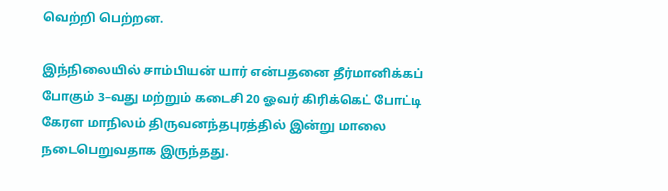வெற்றி பெற்றன.

இந்நிலையில் சாம்பியன் யார் என்பதனை தீர்மானிக்கப் போகும் 3–வது மற்றும் கடைசி 20 ஓவர் கிரிக்கெட் போட்டி கேரள மாநிலம் திருவனந்தபுரத்தில் இன்று மாலை நடைபெறுவதாக இருந்தது.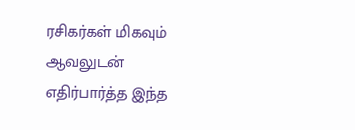ரசிகர்கள் மிகவும் ஆவலுடன் எதிர்பார்த்த இந்த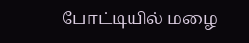போட்டியில் மழை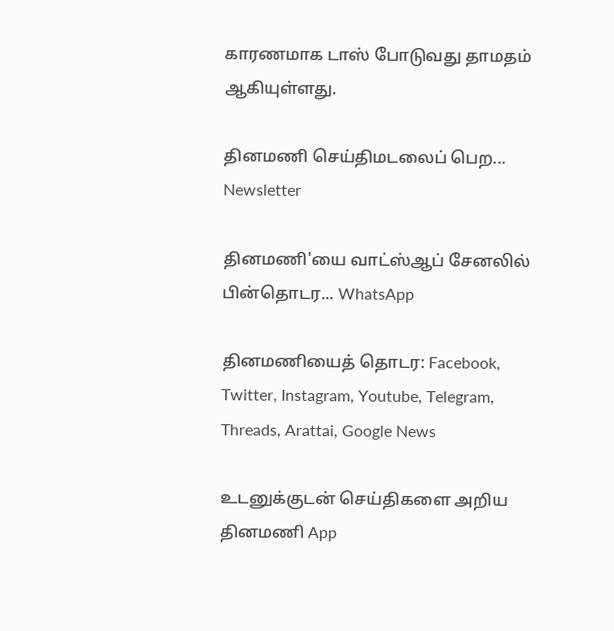காரணமாக டாஸ் போடுவது தாமதம் ஆகியுள்ளது.

தினமணி செய்திமடலைப் பெற... Newsletter

தினமணி'யை வாட்ஸ்ஆப் சேனலில் பின்தொடர... WhatsApp

தினமணியைத் தொடர: Facebook, Twitter, Instagram, Youtube, Telegram, Threads, Arattai, Google News

உடனுக்குடன் செய்திகளை அறிய தினமணி App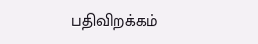பதிவிறக்கம்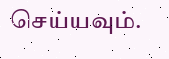செய்யவும்.